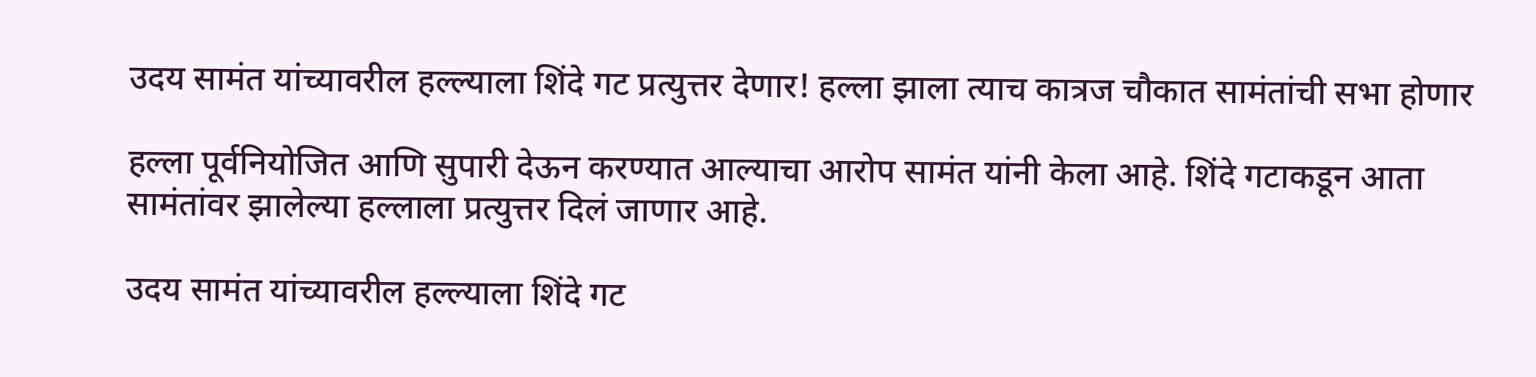उदय सामंत यांच्यावरील हल्ल्याला शिंदे गट प्रत्युत्तर देणार! हल्ला झाला त्याच कात्रज चौकात सामंतांची सभा होणार

हल्ला पूर्वनियोजित आणि सुपारी देऊन करण्यात आल्याचा आरोप सामंत यांनी केला आहे. शिंदे गटाकडून आता सामंतांवर झालेल्या हल्लाला प्रत्युत्तर दिलं जाणार आहे.

उदय सामंत यांच्यावरील हल्ल्याला शिंदे गट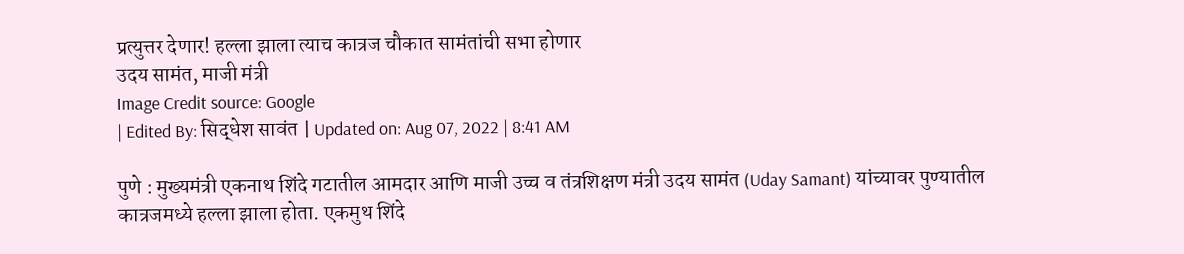प्रत्युत्तर देणार! हल्ला झाला त्याच कात्रज चौकात सामंतांची सभा होणार
उदय सामंत, माजी मंत्री
Image Credit source: Google
| Edited By: सिद्धेश सावंत | Updated on: Aug 07, 2022 | 8:41 AM

पुणे : मुख्यमंत्री एकनाथ शिंदे गटातील आमदार आणि माजी उच्च व तंत्रशिक्षण मंत्री उदय सामंत (Uday Samant) यांच्यावर पुण्यातील कात्रजमध्ये हल्ला झाला होता. एकमुथ शिंदे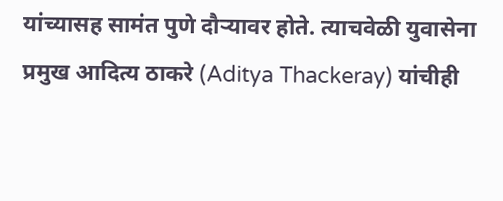यांच्यासह सामंत पुणे दौऱ्यावर होते. त्याचवेळी युवासेना प्रमुख आदित्य ठाकरे (Aditya Thackeray) यांचीही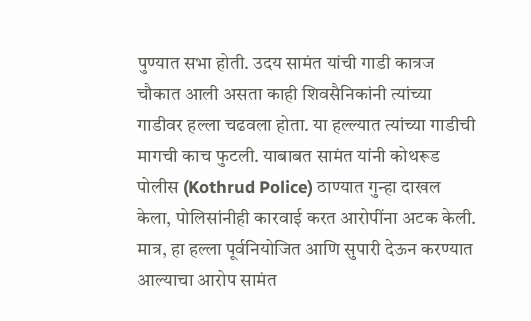पुण्यात सभा होती. उदय सामंत यांची गाडी कात्रज चौकात आली असता काही शिवसैनिकांनी त्यांच्या गाडीवर हल्ला चढवला होता. या हल्ल्यात त्यांच्या गाडीची मागची काच फुटली. याबाबत सामंत यांनी कोथरूड पोलीस (Kothrud Police) ठाण्यात गुन्हा दाखल केला, पोलिसांनीही कारवाई करत आरोपींना अटक केली. मात्र, हा हल्ला पूर्वनियोजित आणि सुपारी देऊन करण्यात आल्याचा आरोप सामंत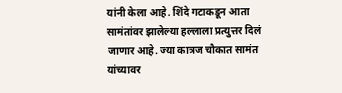यांनी केला आहे. शिंदे गटाकडून आता सामंतांवर झालेल्या हल्लाला प्रत्युत्तर दिलं जाणार आहे. ज्या कात्रज चौकात सामंत यांच्यावर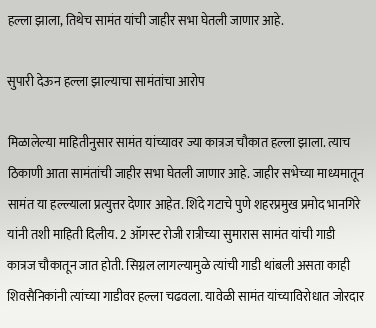हल्ला झाला, तिथेच सामंत यांची जाहीर सभा घेतली जाणार आहे.

सुपारी देऊन हल्ला झाल्याचा सामंतांचा आरोप

मिळालेल्या माहितीनुसार सामंत यांच्यावर ज्या कात्रज चौकात हल्ला झाला. त्याच ठिकाणी आता सामंतांची जाहीर सभा घेतली जाणार आहे. जाहीर सभेच्या माध्यमातून सामंत या हल्ल्याला प्रत्युत्तर देणार आहेत. शिंदे गटाचे पुणे शहरप्रमुख प्रमोद भानगिरे यांनी तशी माहिती दिलीय. 2 ऑगस्ट रोजी रात्रीच्या सुमारास सामंत यांची गाडी कात्रज चौकातून जात होती. सिग्नल लागल्यामुळे त्यांची गाडी थांबली असता काही शिवसैनिकांनी त्यांच्या गाडीवर हल्ला चढवला. यावेळी सामंत यांच्याविरोधात जोरदार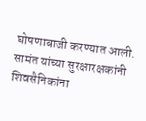घोषणाबाजी करण्यात आली. सामंत यांच्या सुरक्षारक्षकांनी शिवसैनिकांना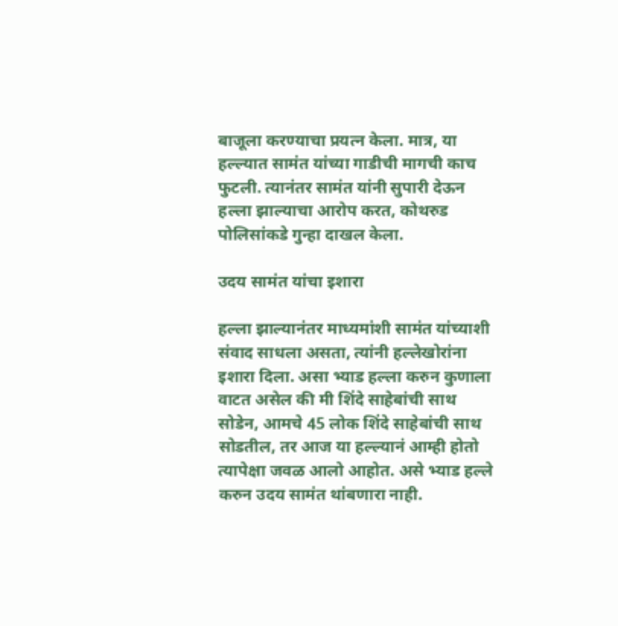बाजूला करण्याचा प्रयत्न केला. मात्र, या हल्ल्यात सामंत यांच्या गाडीची मागची काच फुटली. त्यानंतर सामंत यांनी सुपारी देऊन हल्ला झाल्याचा आरोप करत, कोथरुड पोलिसांकडे गुन्हा दाखल केला.

उदय सामंत यांचा इशारा

हल्ला झाल्यानंतर माध्यमांशी सामंत यांच्याशी संवाद साधला असता, त्यांनी हल्लेखोरांना इशारा दिला. असा भ्याड हल्ला करुन कुणाला वाटत असेल की मी शिंदे साहेबांची साथ सोडेन, आमचे 45 लोक शिंदे साहेबांची साथ सोडतील, तर आज या हल्ल्यानं आम्ही होतो त्यापेक्षा जवळ आलो आहोत. असे भ्याड हल्ले करुन उदय सामंत थांबणारा नाही.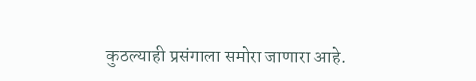कुठल्याही प्रसंगाला समोरा जाणारा आहे.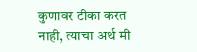कुणावर टीका करत नाही, त्याचा अर्थ मी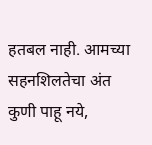हतबल नाही. आमच्या सहनशिलतेचा अंत कुणी पाहू नये,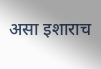असा इशाराच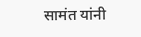सामंत यांनी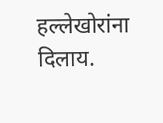हल्लेखोरांना दिलाय.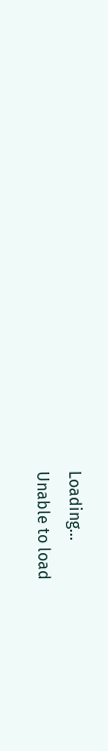Loading...
Unable to load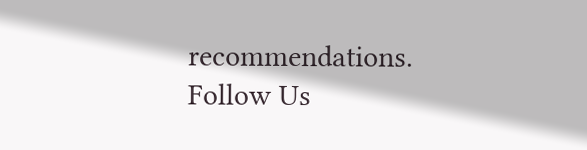recommendations.
Follow Us